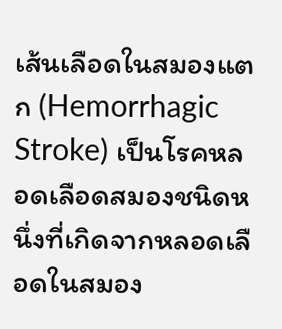เส้นเลือดในสมองแตก (Hemorrhagic Stroke) เป็นโรคหลอดเลือดสมองชนิดหนึ่งที่เกิดจากหลอดเลือดในสมอง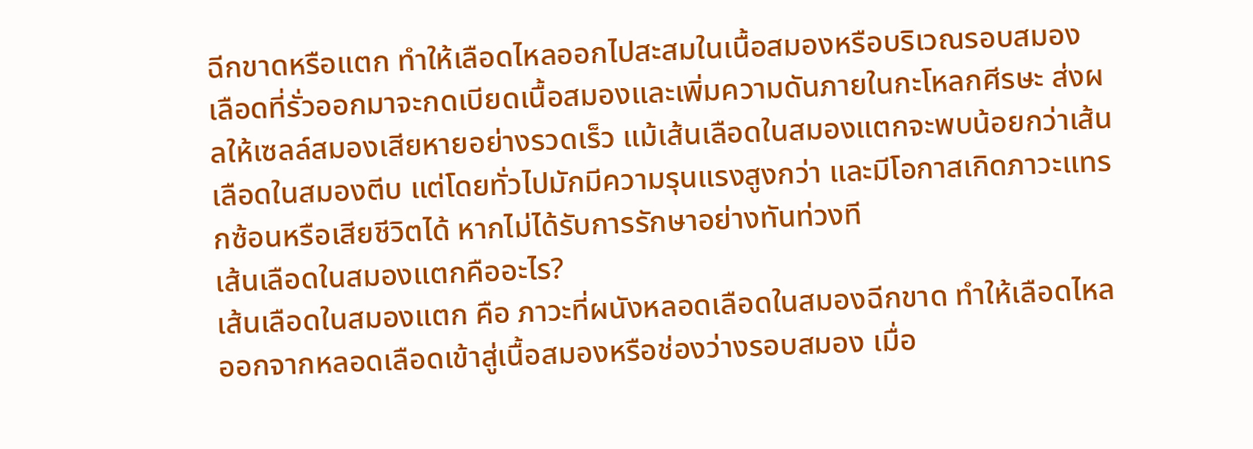ฉีกขาดหรือแตก ทำให้เลือดไหลออกไปสะสมในเนื้อสมองหรือบริเวณรอบสมอง เลือดที่รั่วออกมาจะกดเบียดเนื้อสมองและเพิ่มความดันภายในกะโหลกศีรษะ ส่งผลให้เซลล์สมองเสียหายอย่างรวดเร็ว แม้เส้นเลือดในสมองแตกจะพบน้อยกว่าเส้นเลือดในสมองตีบ แต่โดยทั่วไปมักมีความรุนแรงสูงกว่า และมีโอกาสเกิดภาวะแทรกซ้อนหรือเสียชีวิตได้ หากไม่ได้รับการรักษาอย่างทันท่วงที
เส้นเลือดในสมองแตกคืออะไร?
เส้นเลือดในสมองแตก คือ ภาวะที่ผนังหลอดเลือดในสมองฉีกขาด ทำให้เลือดไหลออกจากหลอดเลือดเข้าสู่เนื้อสมองหรือช่องว่างรอบสมอง เมื่อ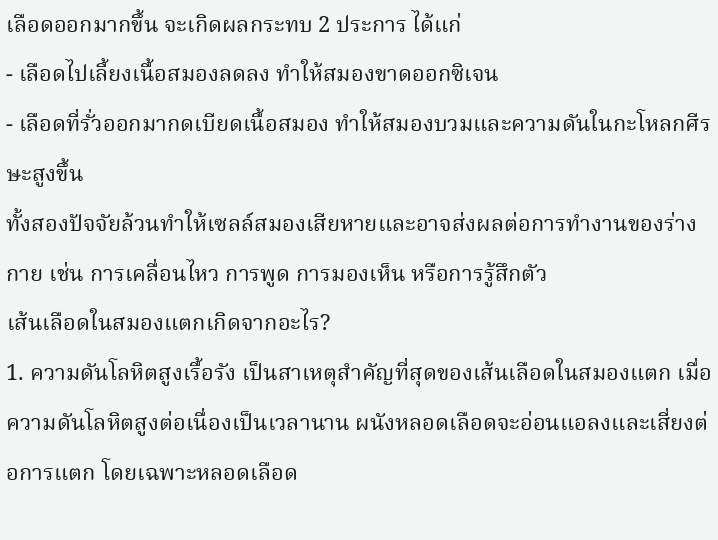เลือดออกมากขึ้น จะเกิดผลกระทบ 2 ประการ ได้แก่
- เลือดไปเลี้ยงเนื้อสมองลดลง ทำให้สมองขาดออกซิเจน
- เลือดที่รั่วออกมากดเบียดเนื้อสมอง ทำให้สมองบวมและความดันในกะโหลกศีรษะสูงขึ้น
ทั้งสองปัจจัยล้วนทำให้เซลล์สมองเสียหายและอาจส่งผลต่อการทำงานของร่างกาย เช่น การเคลื่อนไหว การพูด การมองเห็น หรือการรู้สึกตัว
เส้นเลือดในสมองแตกเกิดจากอะไร?
1. ความดันโลหิตสูงเรื้อรัง เป็นสาเหตุสำคัญที่สุดของเส้นเลือดในสมองแตก เมื่อความดันโลหิตสูงต่อเนื่องเป็นเวลานาน ผนังหลอดเลือดจะอ่อนแอลงและเสี่ยงต่อการแตก โดยเฉพาะหลอดเลือด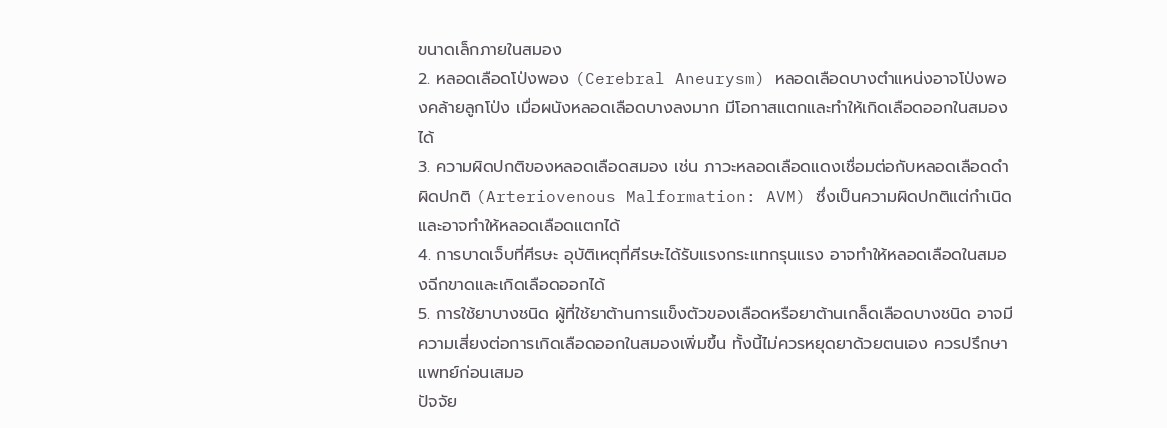ขนาดเล็กภายในสมอง
2. หลอดเลือดโป่งพอง (Cerebral Aneurysm) หลอดเลือดบางตำแหน่งอาจโป่งพองคล้ายลูกโป่ง เมื่อผนังหลอดเลือดบางลงมาก มีโอกาสแตกและทำให้เกิดเลือดออกในสมองได้
3. ความผิดปกติของหลอดเลือดสมอง เช่น ภาวะหลอดเลือดแดงเชื่อมต่อกับหลอดเลือดดำผิดปกติ (Arteriovenous Malformation: AVM) ซึ่งเป็นความผิดปกติแต่กำเนิดและอาจทำให้หลอดเลือดแตกได้
4. การบาดเจ็บที่ศีรษะ อุบัติเหตุที่ศีรษะได้รับแรงกระแทกรุนแรง อาจทำให้หลอดเลือดในสมองฉีกขาดและเกิดเลือดออกได้
5. การใช้ยาบางชนิด ผู้ที่ใช้ยาต้านการแข็งตัวของเลือดหรือยาต้านเกล็ดเลือดบางชนิด อาจมีความเสี่ยงต่อการเกิดเลือดออกในสมองเพิ่มขึ้น ทั้งนี้ไม่ควรหยุดยาด้วยตนเอง ควรปรึกษาแพทย์ก่อนเสมอ
ปัจจัย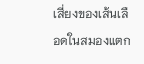เสี่ยงของเส้นเลือดในสมองแตก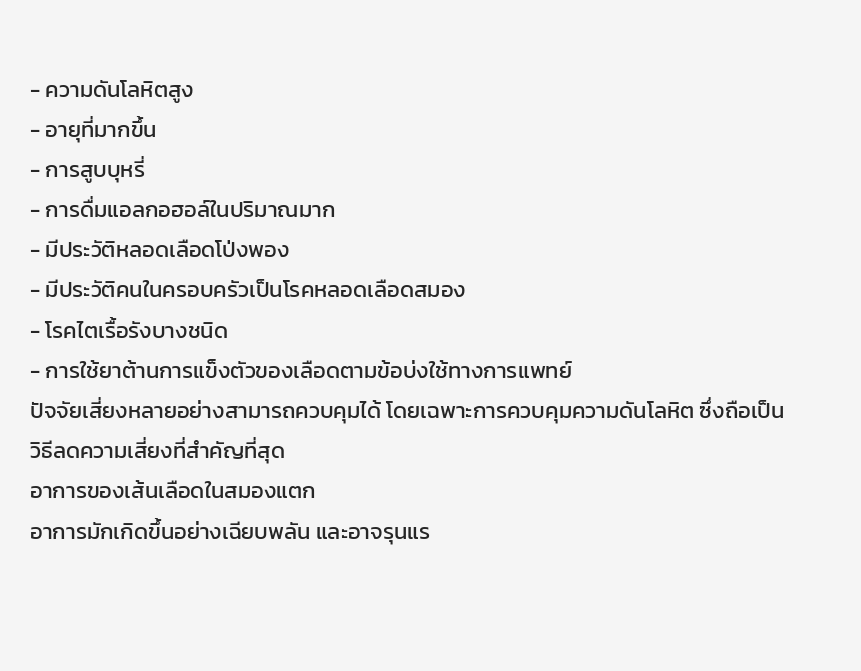- ความดันโลหิตสูง
- อายุที่มากขึ้น
- การสูบบุหรี่
- การดื่มแอลกอฮอล์ในปริมาณมาก
- มีประวัติหลอดเลือดโป่งพอง
- มีประวัติคนในครอบครัวเป็นโรคหลอดเลือดสมอง
- โรคไตเรื้อรังบางชนิด
- การใช้ยาต้านการแข็งตัวของเลือดตามข้อบ่งใช้ทางการแพทย์
ปัจจัยเสี่ยงหลายอย่างสามารถควบคุมได้ โดยเฉพาะการควบคุมความดันโลหิต ซึ่งถือเป็นวิธีลดความเสี่ยงที่สำคัญที่สุด
อาการของเส้นเลือดในสมองแตก
อาการมักเกิดขึ้นอย่างเฉียบพลัน และอาจรุนแร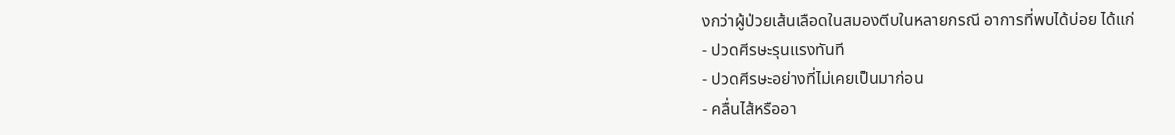งกว่าผู้ป่วยเส้นเลือดในสมองตีบในหลายกรณี อาการที่พบได้บ่อย ได้แก่
- ปวดศีรษะรุนแรงทันที
- ปวดศีรษะอย่างที่ไม่เคยเป็นมาก่อน
- คลื่นไส้หรืออา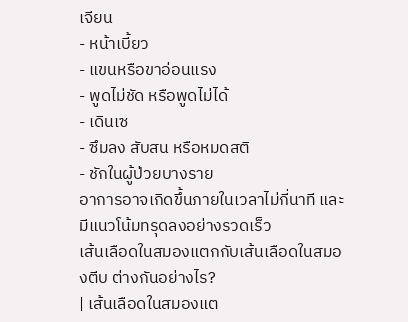เจียน
- หน้าเบี้ยว
- แขนหรือขาอ่อนแรง
- พูดไม่ชัด หรือพูดไม่ได้
- เดินเซ
- ซึมลง สับสน หรือหมดสติ
- ชักในผู้ป่วยบางราย
อาการอาจเกิดขึ้นภายในเวลาไม่กี่นาที และมีแนวโน้มทรุดลงอย่างรวดเร็ว
เส้นเลือดในสมองแตกกับเส้นเลือดในสมองตีบ ต่างกันอย่างไร?
| เส้นเลือดในสมองแต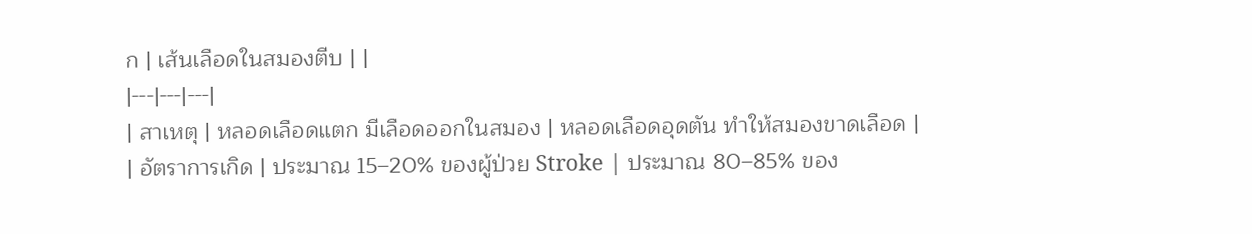ก | เส้นเลือดในสมองตีบ | |
|---|---|---|
| สาเหตุ | หลอดเลือดแตก มีเลือดออกในสมอง | หลอดเลือดอุดตัน ทำให้สมองขาดเลือด |
| อัตราการเกิด | ประมาณ 15–20% ของผู้ป่วย Stroke | ประมาณ 80–85% ของ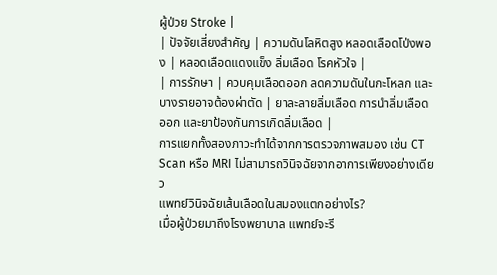ผู้ป่วย Stroke |
| ปัจจัยเสี่ยงสำคัญ | ความดันโลหิตสูง หลอดเลือดโป่งพอง | หลอดเลือดแดงแข็ง ลิ่มเลือด โรคหัวใจ |
| การรักษา | ควบคุมเลือดออก ลดความดันในกะโหลก และบางรายอาจต้องผ่าตัด | ยาละลายลิ่มเลือด การนำลิ่มเลือดออก และยาป้องกันการเกิดลิ่มเลือด |
การแยกทั้งสองภาวะทำได้จากการตรวจภาพสมอง เช่น CT Scan หรือ MRI ไม่สามารถวินิจฉัยจากอาการเพียงอย่างเดียว
แพทย์วินิจฉัยเส้นเลือดในสมองแตกอย่างไร?
เมื่อผู้ป่วยมาถึงโรงพยาบาล แพทย์จะรี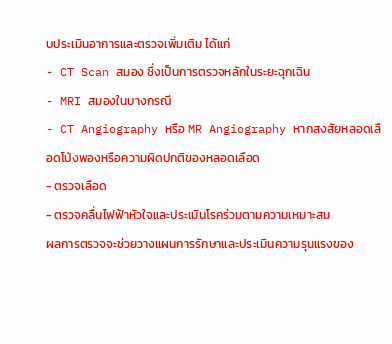บประเมินอาการและตรวจเพิ่มเติม ได้แก่
- CT Scan สมอง ซึ่งเป็นการตรวจหลักในระยะฉุกเฉิน
- MRI สมองในบางกรณี
- CT Angiography หรือ MR Angiography หากสงสัยหลอดเลือดโป่งพองหรือความผิดปกติของหลอดเลือด
- ตรวจเลือด
- ตรวจคลื่นไฟฟ้าหัวใจและประเมินโรคร่วมตามความเหมาะสม
ผลการตรวจจะช่วยวางแผนการรักษาและประเมินความรุนแรงของ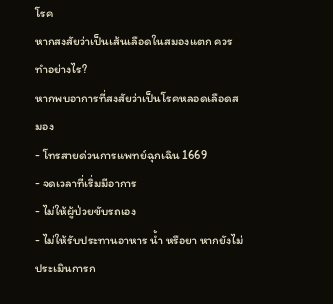โรค
หากสงสัยว่าเป็นเส้นเลือดในสมองแตก ควรทำอย่างไร?
หากพบอาการที่สงสัยว่าเป็นโรคหลอดเลือดสมอง
- โทรสายด่วนการแพทย์ฉุกเฉิน 1669
- จดเวลาที่เริ่มมีอาการ
- ไม่ให้ผู้ป่วยขับรถเอง
- ไม่ให้รับประทานอาหาร น้ำ หรือยา หากยังไม่ประเมินการก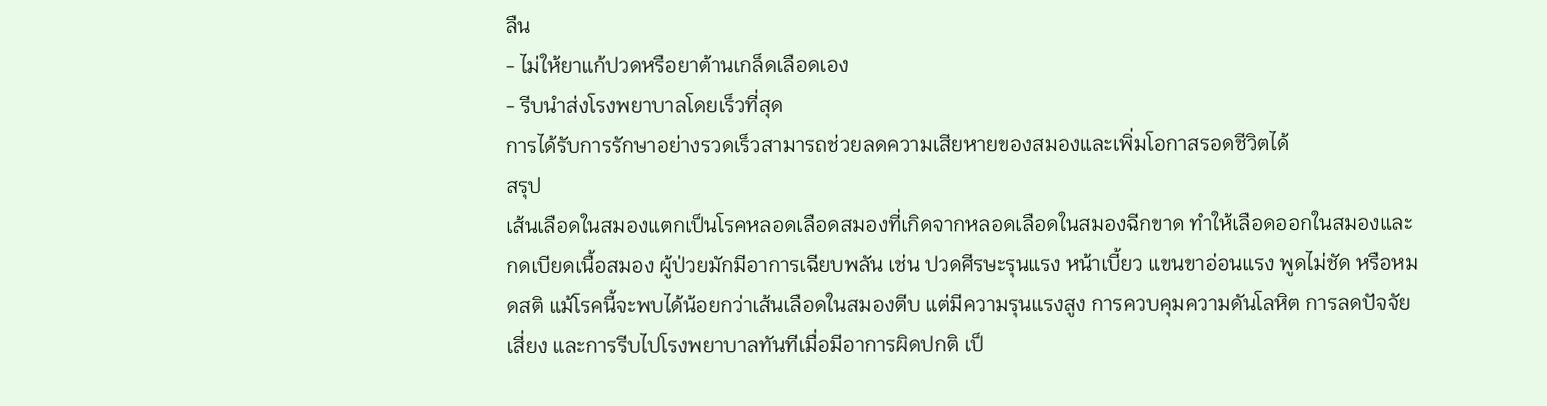ลืน
- ไม่ให้ยาแก้ปวดหรือยาต้านเกล็ดเลือดเอง
- รีบนำส่งโรงพยาบาลโดยเร็วที่สุด
การได้รับการรักษาอย่างรวดเร็วสามารถช่วยลดความเสียหายของสมองและเพิ่มโอกาสรอดชีวิตได้
สรุป
เส้นเลือดในสมองแตกเป็นโรคหลอดเลือดสมองที่เกิดจากหลอดเลือดในสมองฉีกขาด ทำให้เลือดออกในสมองและกดเบียดเนื้อสมอง ผู้ป่วยมักมีอาการเฉียบพลัน เช่น ปวดศีรษะรุนแรง หน้าเบี้ยว แขนขาอ่อนแรง พูดไม่ชัด หรือหมดสติ แม้โรคนี้จะพบได้น้อยกว่าเส้นเลือดในสมองตีบ แต่มีความรุนแรงสูง การควบคุมความดันโลหิต การลดปัจจัยเสี่ยง และการรีบไปโรงพยาบาลทันทีเมื่อมีอาการผิดปกติ เป็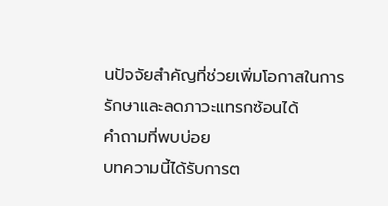นปัจจัยสำคัญที่ช่วยเพิ่มโอกาสในการรักษาและลดภาวะแทรกซ้อนได้
คำถามที่พบบ่อย
บทความนี้ได้รับการต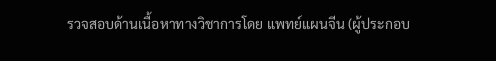รวจสอบด้านเนื้อหาทางวิชาการโดย แพทย์แผนจีน (ผู้ประกอบ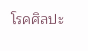โรคศิลปะ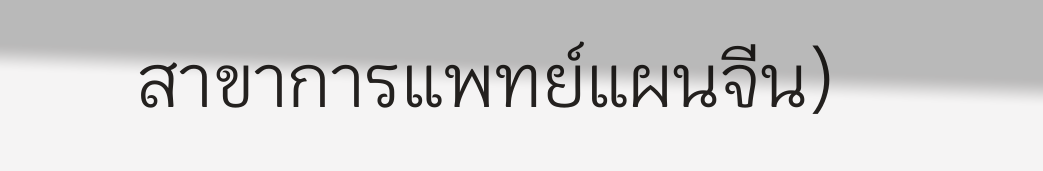สาขาการแพทย์แผนจีน)